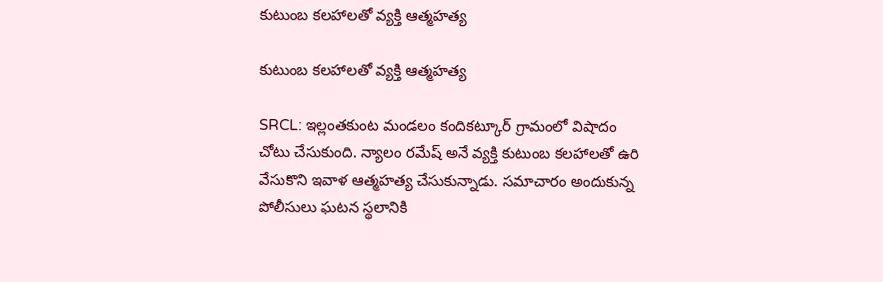కుటుంబ కలహాలతో వ్యక్తి ఆత్మహత్య

కుటుంబ కలహాలతో వ్యక్తి ఆత్మహత్య

SRCL: ఇల్లంతకుంట మండలం కందికట్కూర్ గ్రామంలో విషాదం చోటు చేసుకుంది. న్యాలం రమేష్ అనే వ్యక్తి కుటుంబ కలహాలతో ఉరి వేసుకొని ఇవాళ ఆత్మహత్య చేసుకున్నాడు. సమాచారం అందుకున్న పోలీసులు ఘటన స్థలానికి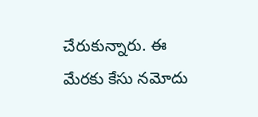చేరుకున్నారు. ఈ మేరకు కేసు నమోదు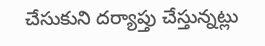చేసుకుని దర్యాప్తు చేస్తున్నట్లు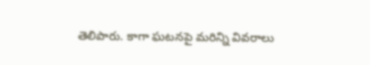తెలిపారు. కాగా ఘటనపై మరిన్ని వివరాలు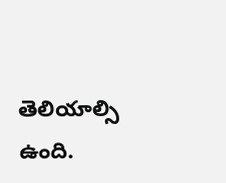తెలియాల్సి ఉంది.